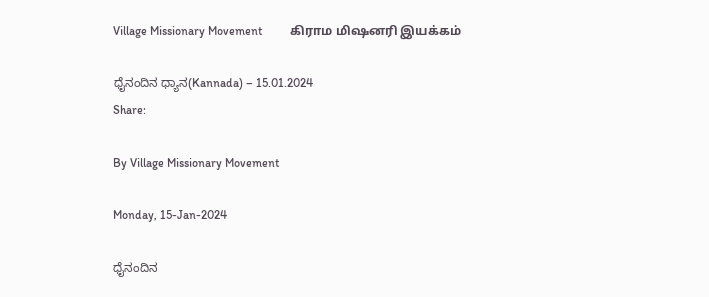Village Missionary Movement         கிராம மிஷனரி இயக்கம்

ಧೈನಂದಿನ ಧ್ಯಾನ(Kannada) – 15.01.2024
Share:

By Village Missionary Movement

Monday, 15-Jan-2024

ಧೈನಂದಿನ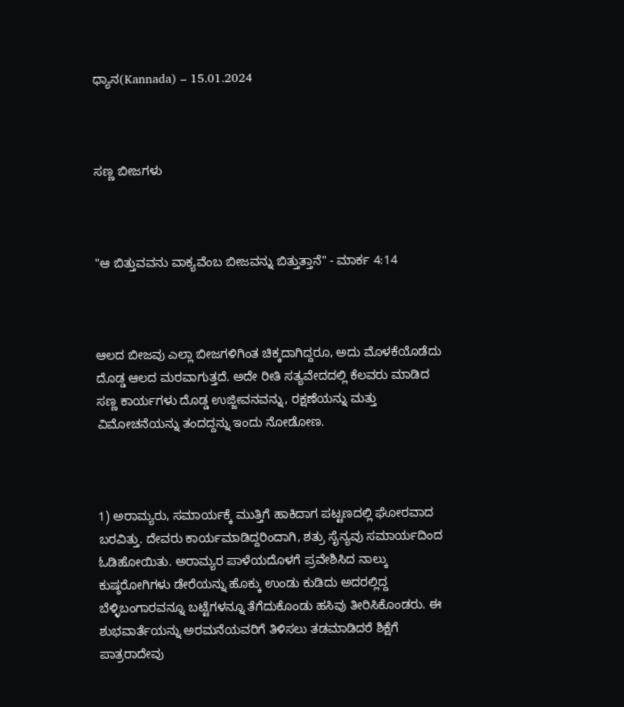ಧ್ಯಾನ(Kannada) – 15.01.2024



ಸಣ್ಣ ಬೀಜಗಳು



"ಆ ಬಿತ್ತುವವನು ವಾಕ್ಯವೆಂಬ ಬೀಜವನ್ನು ಬಿತ್ತುತ್ತಾನೆ" - ಮಾರ್ಕ 4:14



ಆಲದ ಬೀಜವು ಎಲ್ಲಾ ಬೀಜಗಳಿಗಿಂತ ಚಿಕ್ಕದಾಗಿದ್ದರೂ, ಅದು ಮೊಳಕೆಯೊಡೆದು ದೊಡ್ಡ ಆಲದ ಮರವಾಗುತ್ತದೆ. ಅದೇ ರೀತಿ ಸತ್ಯವೇದದಲ್ಲಿ ಕೆಲವರು ಮಾಡಿದ ಸಣ್ಣ ಕಾರ್ಯಗಳು ದೊಡ್ಡ ಉಜ್ಜೀವನವನ್ನು, ರಕ್ಷಣೆಯನ್ನು ಮತ್ತು ವಿಮೋಚನೆಯನ್ನು ತಂದದ್ದನ್ನು ಇಂದು ನೋಡೋಣ.



1) ಅರಾಮ್ಯರು, ಸಮಾರ್ಯಕ್ಕೆ ಮುತ್ತಿಗೆ ಹಾಕಿದಾಗ ಪಟ್ಟಣದಲ್ಲಿ ಘೋರವಾದ ಬರವಿತ್ತು. ದೇವರು ಕಾರ್ಯಮಾಡಿದ್ದರಿಂದಾಗಿ, ಶತ್ರು ಸೈನ್ಯವು ಸಮಾರ್ಯದಿಂದ ಓಡಿಹೋಯಿತು. ಅರಾಮ್ಯರ ಪಾಳೆಯದೊಳಗೆ ಪ್ರವೇಶಿಸಿದ ನಾಲ್ಕು ಕುಷ್ಠರೋಗಿಗಳು ಡೇರೆಯನ್ನು ಹೊಕ್ಕು ಉಂಡು ಕುಡಿದು ಅದರಲ್ಲಿದ್ದ ಬೆಳ್ಳಿಬಂಗಾರವನ್ನೂ ಬಟ್ಟೆಗಳನ್ನೂ ತೆಗೆದುಕೊಂಡು ಹಸಿವು ತೀರಿಸಿಕೊಂಡರು. ಈ ಶುಭವಾರ್ತೆಯನ್ನು ಅರಮನೆಯವರಿಗೆ ತಿಳಿಸಲು ತಡಮಾಡಿದರೆ ಶಿಕ್ಷೆಗೆ ಪಾತ್ರರಾದೇವು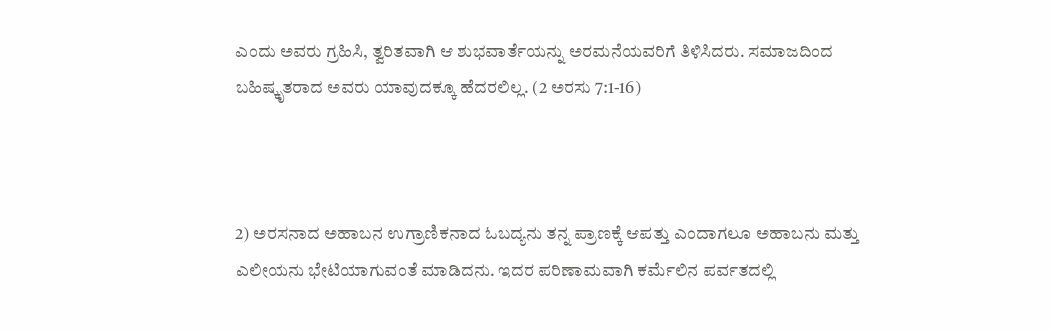ಎಂದು ಅವರು ಗ್ರಹಿಸಿ, ತ್ವರಿತವಾಗಿ ಆ ಶುಭವಾರ್ತೆಯನ್ನು ಅರಮನೆಯವರಿಗೆ ತಿಳಿಸಿದರು. ಸಮಾಜದಿಂದ ಬಹಿಷ್ಕೃತರಾದ ಅವರು ಯಾವುದಕ್ಕೂ ಹೆದರಲಿಲ್ಲ. (2 ಅರಸು 7:1-16)



2) ಅರಸನಾದ ಅಹಾಬನ ಉಗ್ರಾಣಿಕನಾದ ಓಬದ್ಯನು ತನ್ನ ಪ್ರಾಣಕ್ಕೆ ಆಪತ್ತು ಎಂದಾಗಲೂ ಅಹಾಬನು ಮತ್ತು ಎಲೀಯನು ಭೇಟಿಯಾಗುವಂತೆ ಮಾಡಿದನು. ಇದರ ಪರಿಣಾಮವಾಗಿ ಕರ್ಮೆಲಿನ ಪರ್ವತದಲ್ಲಿ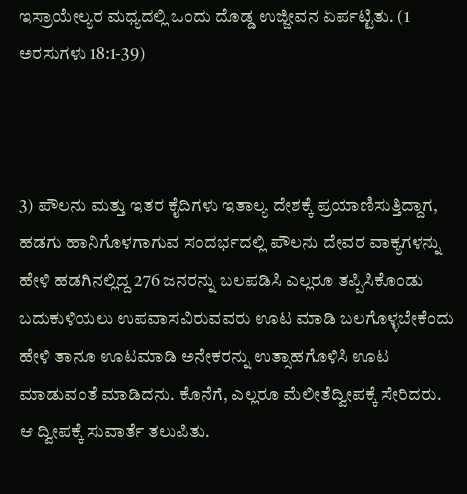ಇಸ್ರಾಯೇಲ್ಯರ ಮಧ್ಯದಲ್ಲಿ ಒಂದು ದೊಡ್ಡ ಉಜ್ಜೀವನ ಏರ್ಪಟ್ಟಿತು. (1 ಅರಸುಗಳು 18:1-39)



3) ಪೌಲನು ಮತ್ತು ಇತರ ಕೈದಿಗಳು ಇತಾಲ್ಯ ದೇಶಕ್ಕೆ ಪ್ರಯಾಣಿಸುತ್ತಿದ್ದಾಗ, ಹಡಗು ಹಾನಿಗೊಳಗಾಗುವ ಸಂದರ್ಭದಲ್ಲಿ ಪೌಲನು ದೇವರ ವಾಕ್ಯಗಳನ್ನು ಹೇಳಿ ಹಡಗಿನಲ್ಲಿದ್ದ 276 ಜನರನ್ನು ಬಲಪಡಿಸಿ ಎಲ್ಲರೂ ತಪ್ಪಿಸಿಕೊಂಡು ಬದುಕುಳಿಯಲು ಉಪವಾಸವಿರುವವರು ಊಟ ಮಾಡಿ ಬಲಗೊಳ್ಳಬೇಕೆಂದು ಹೇಳಿ ತಾನೂ ಊಟಮಾಡಿ ಅನೇಕರನ್ನು ಉತ್ಸಾಹಗೊಳಿಸಿ ಊಟ ಮಾಡುವಂತೆ ಮಾಡಿದನು. ಕೊನೆಗೆ, ಎಲ್ಲರೂ ಮೆಲೀತೆದ್ವೀಪಕ್ಕೆ ಸೇರಿದರು. ಆ ದ್ವೀಪಕ್ಕೆ ಸುವಾರ್ತೆ ತಲುಪಿತು.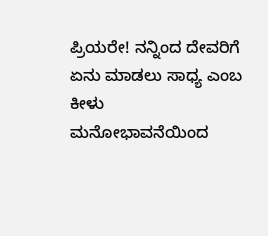ಪ್ರಿಯರೇ! ನನ್ನಿಂದ ದೇವರಿಗೆ ಏನು ಮಾಡಲು ಸಾಧ್ಯ ಎಂಬ ಕೀಳು ಮನೋಭಾವನೆಯಿಂದ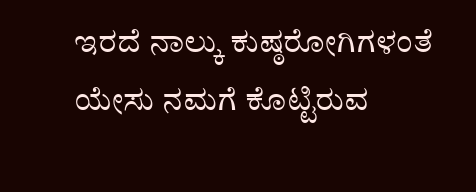ಇರದೆ ನಾಲ್ಕು ಕುಷ್ಠರೋಗಿಗಳಂತೆ ಯೇಸು ನಮಗೆ ಕೊಟ್ಟಿರುವ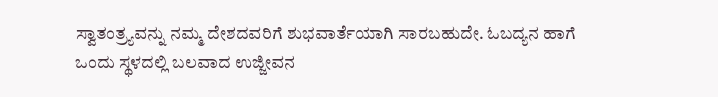ಸ್ವಾತಂತ್ರ್ಯವನ್ನು ನಮ್ಮ ದೇಶದವರಿಗೆ ಶುಭವಾರ್ತೆಯಾಗಿ ಸಾರಬಹುದೇ. ಓಬದ್ಯನ ಹಾಗೆ ಒಂದು ಸ್ಥಳದಲ್ಲಿ ಬಲವಾದ ಉಜ್ಜೀವನ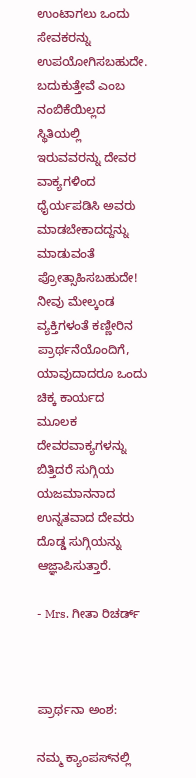ಉಂಟಾಗಲು ಒಂದು ಸೇವಕರನ್ನು ಉಪಯೋಗಿಸಬಹುದೇ. ಬದುಕುತ್ತೇವೆ ಎಂಬ ನಂಬಿಕೆಯಿಲ್ಲದ ಸ್ಥಿತಿಯಲ್ಲಿ ಇರುವವರನ್ನು ದೇವರ ವಾಕ್ಯಗಳಿಂದ ಧೈರ್ಯಪಡಿಸಿ ಅವರು ಮಾಡಬೇಕಾದದ್ದನ್ನು ಮಾಡುವಂತೆ ಪ್ರೋತ್ಸಾಹಿಸಬಹುದೇ! ನೀವು ಮೇಲ್ಕಂಡ ವ್ಯಕ್ತಿಗಳಂತೆ ಕಣ್ಣೀರಿನ ಪ್ರಾರ್ಥನೆಯೊಂದಿಗೆ, ಯಾವುದಾದರೂ ಒಂದು ಚಿಕ್ಕ ಕಾರ್ಯದ ಮೂಲಕ ದೇವರವಾಕ್ಯಗಳನ್ನು ಬಿತ್ತಿದರೆ ಸುಗ್ಗಿಯ ಯಜಮಾನನಾದ ಉನ್ನತವಾದ ದೇವರು ದೊಡ್ಡ ಸುಗ್ಗಿಯನ್ನು ಆಜ್ಞಾಪಿಸುತ್ತಾರೆ.

- Mrs. ಗೀತಾ ರಿಚರ್ಡ್



ಪ್ರಾರ್ಥನಾ ಅಂಶ:

ನಮ್ಮ ಕ್ಯಾಂಪಸ್‌ನಲ್ಲಿ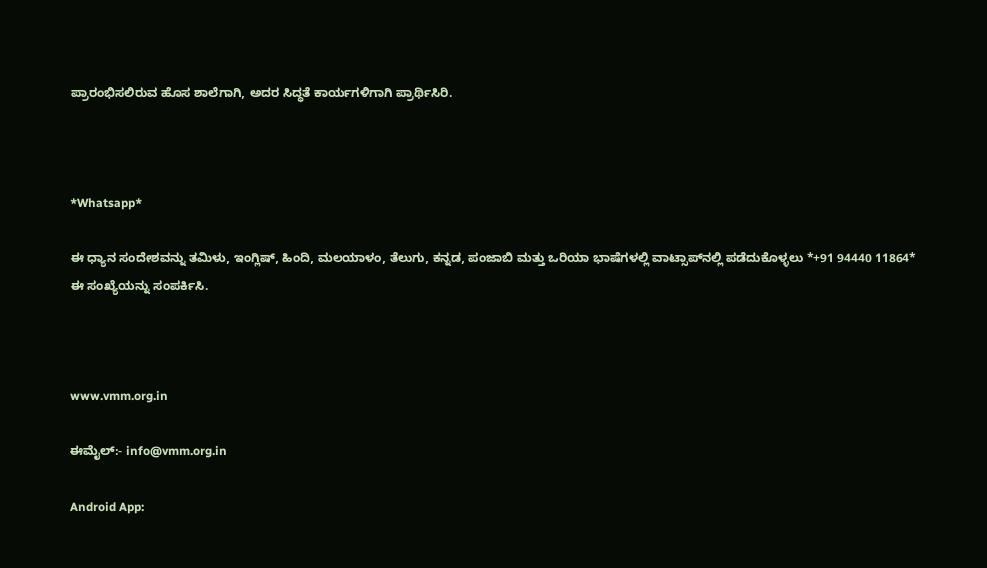ಪ್ರಾರಂಭಿಸಲಿರುವ ಹೊಸ ಶಾಲೆಗಾಗಿ, ಅದರ ಸಿದ್ಧತೆ ಕಾರ್ಯಗಳಿಗಾಗಿ ಪ್ರಾರ್ಥಿಸಿರಿ.



*Whatsapp*

ಈ ಧ್ಯಾನ ಸಂದೇಶವನ್ನು ತಮಿಳು, ಇಂಗ್ಲಿಷ್, ಹಿಂದಿ, ಮಲಯಾಳಂ, ತೆಲುಗು, ಕನ್ನಡ, ಪಂಜಾಬಿ ಮತ್ತು ಒರಿಯಾ ಭಾಷೆಗಳಲ್ಲಿ ವಾಟ್ಸಾಪ್‌ನಲ್ಲಿ ಪಡೆದುಕೊಳ್ಳಲು *+91 94440 11864* ಈ ಸಂಖ್ಯೆಯನ್ನು ಸಂಪರ್ಕಿಸಿ.



www.vmm.org.in

ಈಮೈಲ್:- info@vmm.org.in

Android App: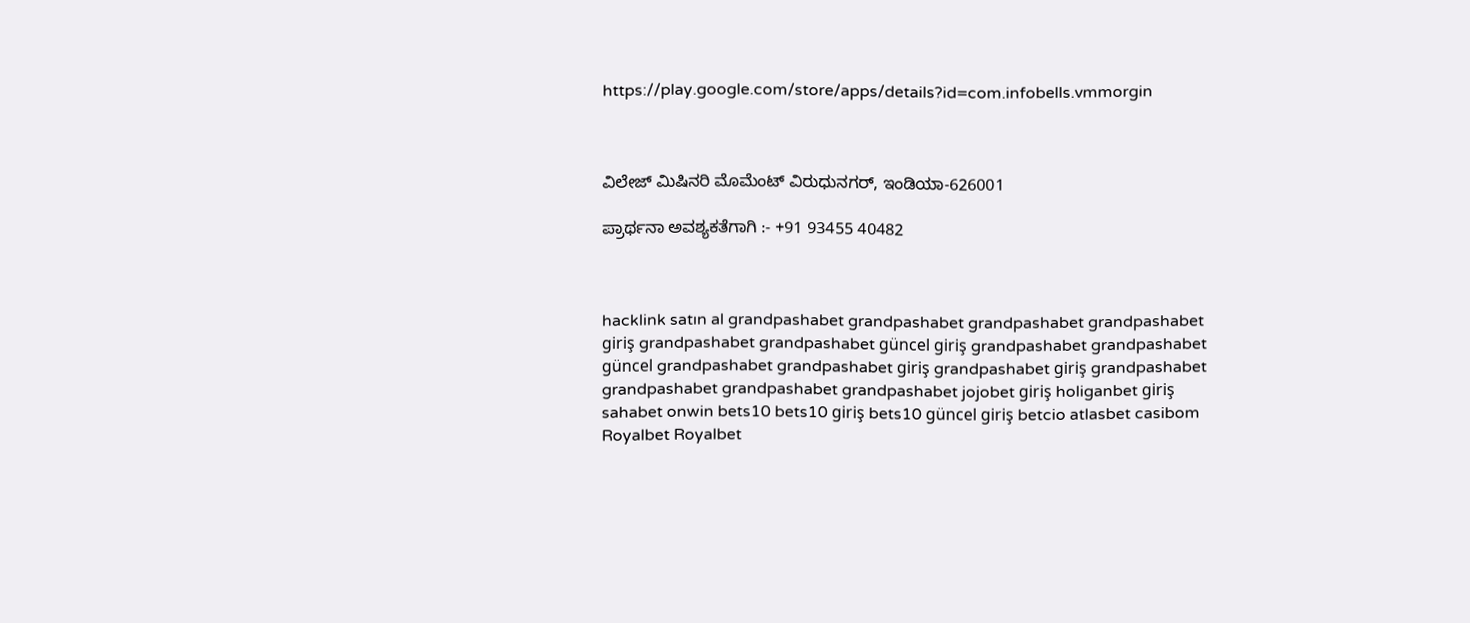https://play.google.com/store/apps/details?id=com.infobells.vmmorgin



ವಿಲೇಜ್ ಮಿಷಿನರಿ ಮೊಮೆಂಟ್ ವಿರುಧುನಗರ್, ಇಂಡಿಯಾ-626001

ಪ್ರಾರ್ಥನಾ ಅವಶ್ಯಕತೆಗಾಗಿ :- +91 93455 40482



hacklink satın al grandpashabet grandpashabet grandpashabet grandpashabet giriş grandpashabet grandpashabet güncel giriş grandpashabet grandpashabet güncel grandpashabet grandpashabet giriş grandpashabet giriş grandpashabet grandpashabet grandpashabet grandpashabet jojobet giriş holiganbet giriş sahabet onwin bets10 bets10 giriş bets10 güncel giriş betcio atlasbet casibom Royalbet Royalbet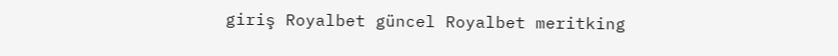giriş Royalbet güncel Royalbet meritking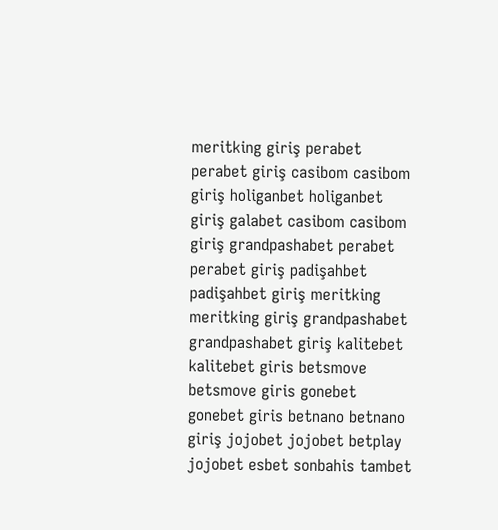meritking giriş perabet perabet giriş casibom casibom giriş holiganbet holiganbet giriş galabet casibom casibom giriş grandpashabet perabet perabet giriş padişahbet padişahbet giriş meritking meritking giriş grandpashabet grandpashabet giriş kalitebet kalitebet giris betsmove betsmove giris gonebet gonebet giris betnano betnano giriş jojobet jojobet betplay jojobet esbet sonbahis tambet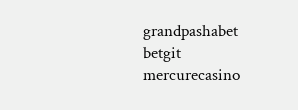grandpashabet betgit mercurecasino